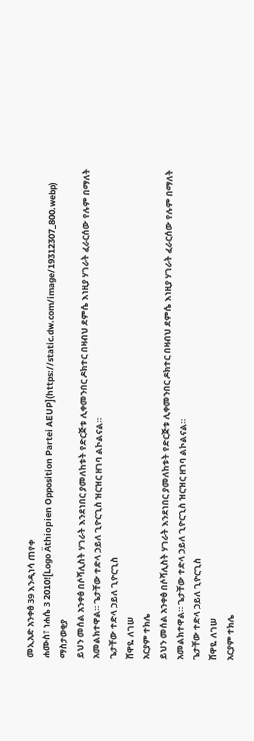መኢአድ አንቀፅ 39 እንዲነሳ ጠየቀ
ሐሙስ፣ ነሐሴ 3 2010![Logo Äthiopien Opposition Partei AEUP](https://static.dw.com/image/19312307_800.webp)
ማስታወቂያ
ይህን መሰል አንቀፅ በሶሻሊስት ሃገራት እንደነበር ያመለከቱት የድርጅቱ ሊቀመንበር ዶክተር በዛብህ ደምሴ እነዚያ ሃገራት ፈራርሰው የሉም በማለት አመልክተዋል። ጌታቸው ተድላ ኃይለ ጊዮርጊስ ዝርዝር ዘገባ ልኮልናል።
ጌታቸው ተድላ ኃይለ ጊዮርጊስ
ሸዋዬ ለገሠ
አርያም ተክሌ
ይህን መሰል አንቀፅ በሶሻሊስት ሃገራት እንደነበር ያመለከቱት የድርጅቱ ሊቀመንበር ዶክተር በዛብህ ደምሴ እነዚያ ሃገራት ፈራርሰው የሉም በማለት አመልክተዋል። ጌታቸው ተድላ ኃይለ ጊዮርጊስ ዝርዝር ዘገባ ልኮልናል።
ጌታቸው ተድላ ኃይለ ጊዮርጊስ
ሸዋዬ ለገሠ
አርያም ተክሌ